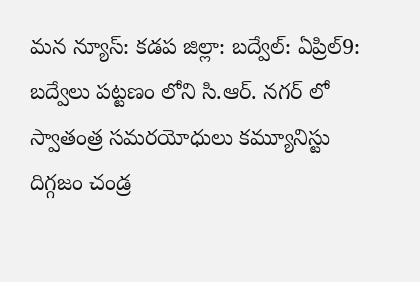మన న్యూస్: కడప జిల్లా: బద్వేల్: ఏప్రిల్9: బద్వేలు పట్టణం లోని సి.ఆర్. నగర్ లో స్వాతంత్ర సమరయోధులు కమ్యూనిస్టు దిగ్గజం చండ్ర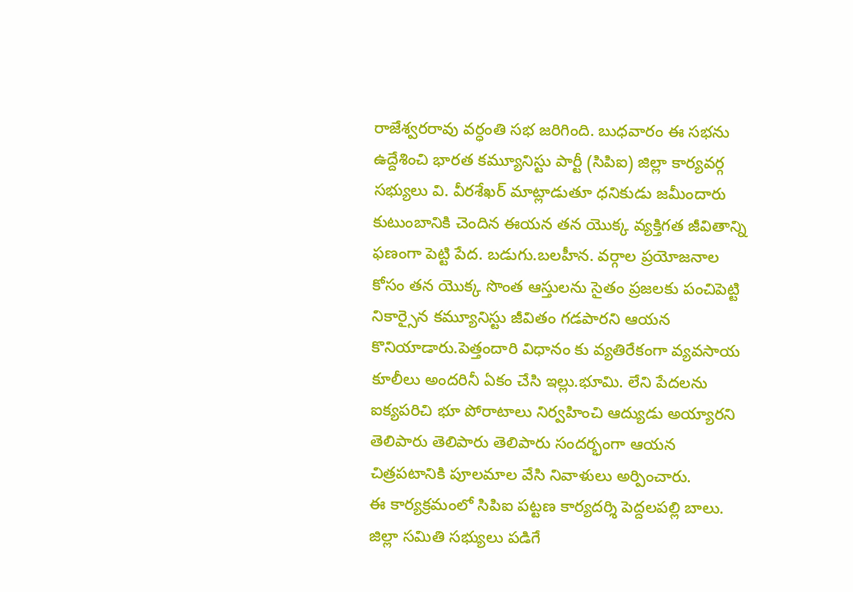రాజేశ్వరరావు వర్ధంతి సభ జరిగింది. బుధవారం ఈ సభను ఉద్దేశించి భారత కమ్యూనిస్టు పార్టీ (సిపిఐ) జిల్లా కార్యవర్గ సభ్యులు వి. వీరశేఖర్ మాట్లాడుతూ ధనికుడు జమీందారు కుటుంబానికి చెందిన ఈయన తన యొక్క వ్యక్తిగత జీవితాన్ని ఫణంగా పెట్టి పేద. బడుగు.బలహీన. వర్గాల ప్రయోజనాల కోసం తన యొక్క సొంత ఆస్తులను సైతం ప్రజలకు పంచిపెట్టి నికార్సైన కమ్యూనిస్టు జీవితం గడపారని ఆయన కొనియాడారు.పెత్తందారి విధానం కు వ్యతిరేకంగా వ్యవసాయ కూలీలు అందరినీ ఏకం చేసి ఇల్లు.భూమి. లేని పేదలను ఐక్యపరిచి భూ పోరాటాలు నిర్వహించి ఆద్యుడు అయ్యారని తెలిపారు తెలిపారు తెలిపారు సందర్భంగా ఆయన చిత్రపటానికి పూలమాల వేసి నివాళులు అర్పించారు.
ఈ కార్యక్రమంలో సిపిఐ పట్టణ కార్యదర్శి పెద్దలపల్లి బాలు. జిల్లా సమితి సభ్యులు పడిగే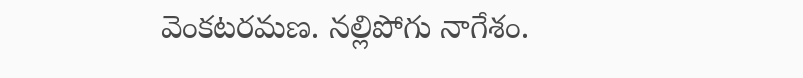వెంకటరమణ. నల్లిపోగు నాగేశం.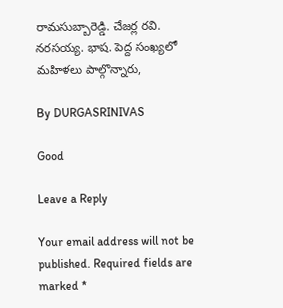రామసుబ్బారెడ్డి. చేజర్ల రవి. నరసయ్య. భాష. పెద్ద సంఖ్యలో మహిళలు పాల్గొన్నారు,

By DURGASRINIVAS

Good

Leave a Reply

Your email address will not be published. Required fields are marked *